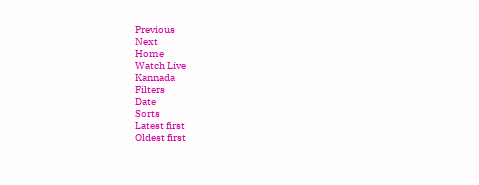Previous
Next
Home
Watch Live
Kannada
Filters
Date
Sorts
Latest first
Oldest first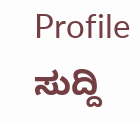Profile
ಸುದ್ದಿ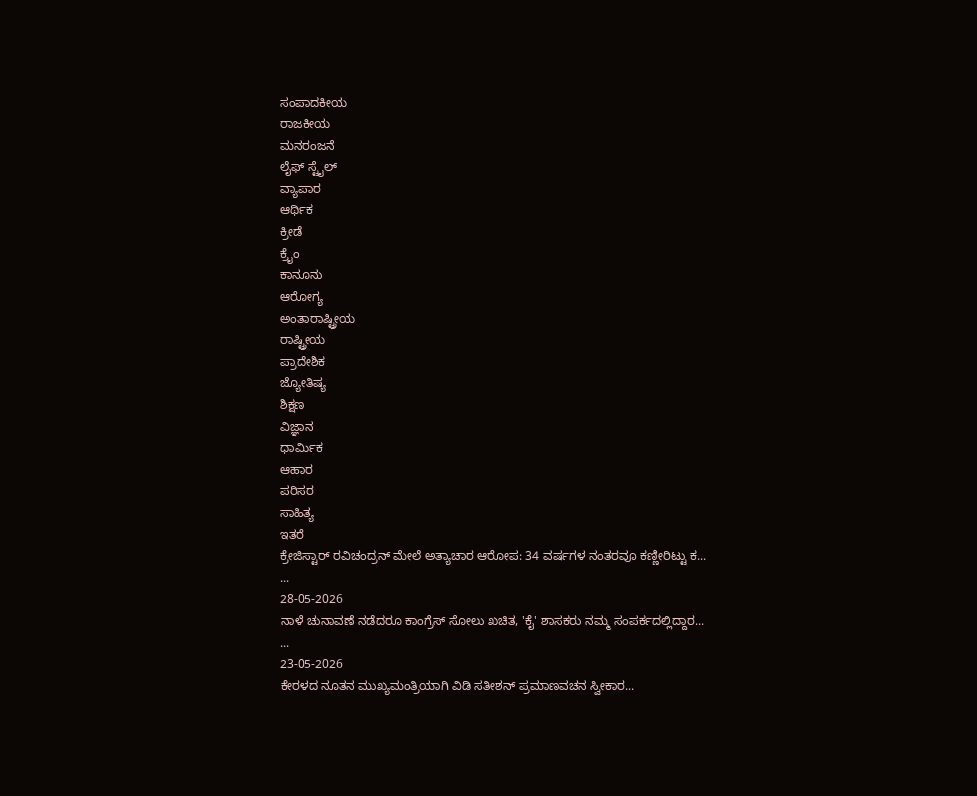ಸಂಪಾದಕೀಯ
ರಾಜಕೀಯ
ಮನರಂಜನೆ
ಲೈಫ್ ಸ್ಟೈಲ್
ವ್ಯಾಪಾರ
ಆರ್ಥಿಕ
ಕ್ರೀಡೆ
ಕ್ರೈಂ
ಕಾನೂನು
ಆರೋಗ್ಯ
ಅಂತಾರಾಷ್ಟ್ರೀಯ
ರಾಷ್ಟ್ರೀಯ
ಪ್ರಾದೇಶಿಕ
ಜ್ಯೋತಿಷ್ಯ
ಶಿಕ್ಷಣ
ವಿಜ್ಞಾನ
ಧಾರ್ಮಿಕ
ಆಹಾರ
ಪರಿಸರ
ಸಾಹಿತ್ಯ
ಇತರೆ
ಕ್ರೇಜಿಸ್ಟಾರ್ ರವಿಚಂದ್ರನ್ ಮೇಲೆ ಅತ್ಯಾಚಾರ ಆರೋಪ: 34 ವರ್ಷಗಳ ನಂತರವೂ ಕಣ್ಣೀರಿಟ್ಟು ಕ...
...
28-05-2026
ನಾಳೆ ಚುನಾವಣೆ ನಡೆದರೂ ಕಾಂಗ್ರೆಸ್ ಸೋಲು ಖಚಿತ, 'ಕೈ' ಶಾಸಕರು ನಮ್ಮ ಸಂಪರ್ಕದಲ್ಲಿದ್ದಾರ...
...
23-05-2026
ಕೇರಳದ ನೂತನ ಮುಖ್ಯಮಂತ್ರಿಯಾಗಿ ವಿಡಿ ಸತೀಶನ್ ಪ್ರಮಾಣವಚನ ಸ್ವೀಕಾರ...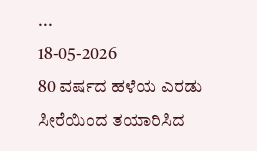...
18-05-2026
80 ವರ್ಷದ ಹಳೆಯ ಎರಡು ಸೀರೆಯಿಂದ ತಯಾರಿಸಿದ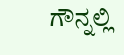ಗೌನ್ನಲ್ಲಿ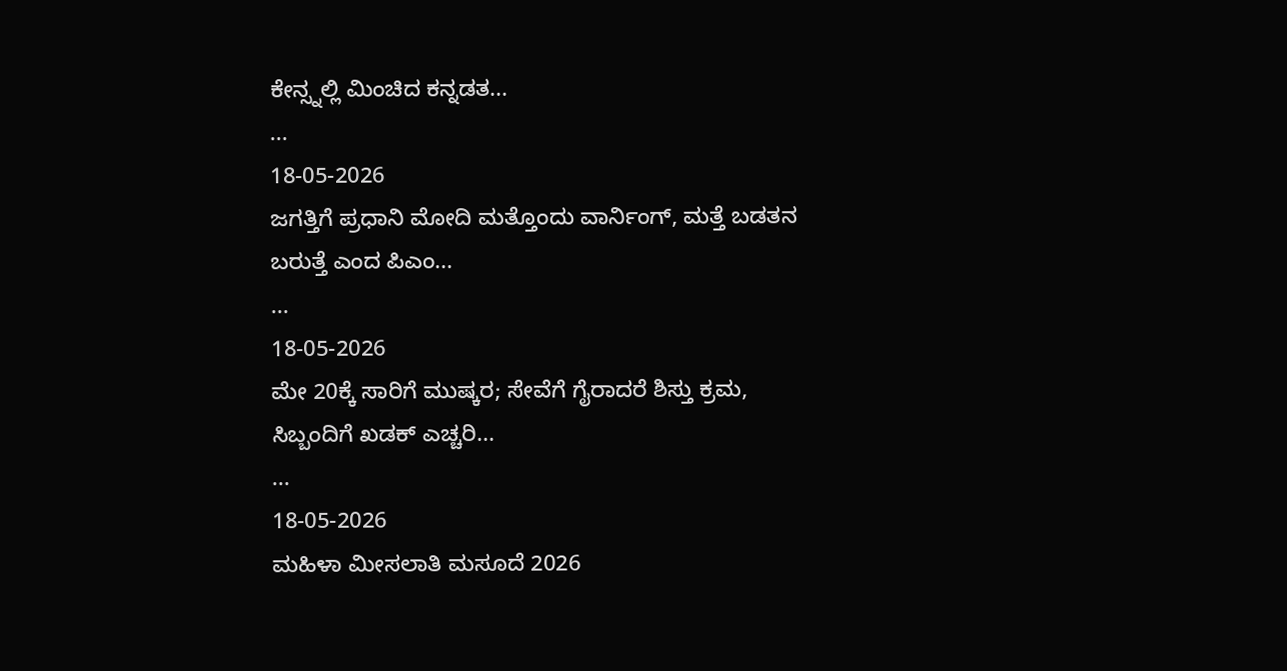ಕೇನ್ಸ್ನಲ್ಲಿ ಮಿಂಚಿದ ಕನ್ನಡತ...
...
18-05-2026
ಜಗತ್ತಿಗೆ ಪ್ರಧಾನಿ ಮೋದಿ ಮತ್ತೊಂದು ವಾರ್ನಿಂಗ್, ಮತ್ತೆ ಬಡತನ ಬರುತ್ತೆ ಎಂದ ಪಿಎಂ...
...
18-05-2026
ಮೇ 20ಕ್ಕೆ ಸಾರಿಗೆ ಮುಷ್ಕರ; ಸೇವೆಗೆ ಗೈರಾದರೆ ಶಿಸ್ತು ಕ್ರಮ, ಸಿಬ್ಬಂದಿಗೆ ಖಡಕ್ ಎಚ್ಚರಿ...
...
18-05-2026
ಮಹಿಳಾ ಮೀಸಲಾತಿ ಮಸೂದೆ 2026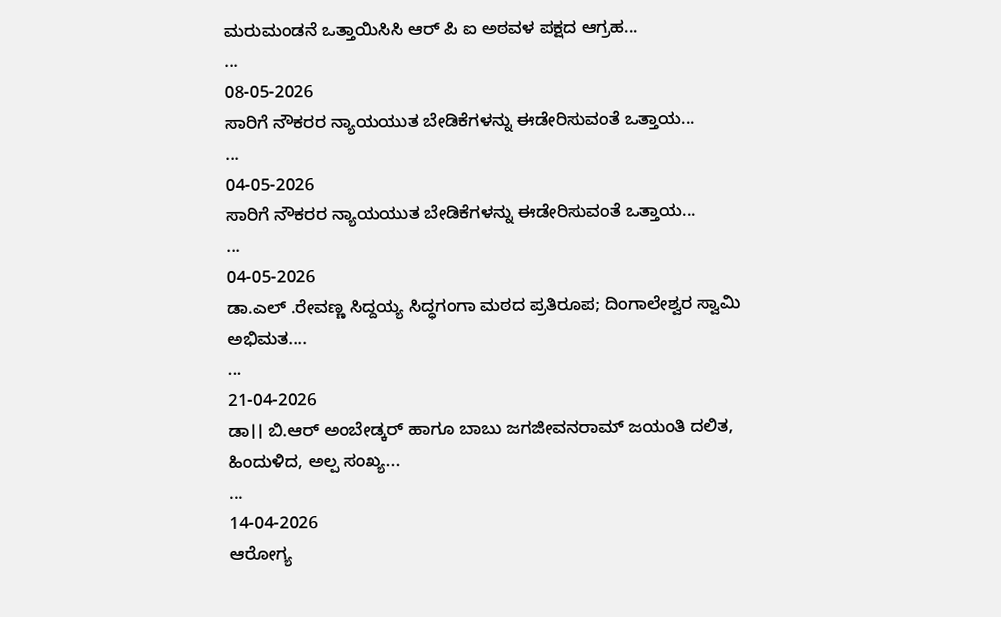ಮರುಮಂಡನೆ ಒತ್ತಾಯಿಸಿಸಿ ಆರ್ ಪಿ ಐ ಅಠವಳ ಪಕ್ಷದ ಆಗ್ರಹ...
...
08-05-2026
ಸಾರಿಗೆ ನೌಕರರ ನ್ಯಾಯಯುತ ಬೇಡಿಕೆಗಳನ್ನು ಈಡೇರಿಸುವಂತೆ ಒತ್ತಾಯ...
...
04-05-2026
ಸಾರಿಗೆ ನೌಕರರ ನ್ಯಾಯಯುತ ಬೇಡಿಕೆಗಳನ್ನು ಈಡೇರಿಸುವಂತೆ ಒತ್ತಾಯ...
...
04-05-2026
ಡಾ.ಎಲ್ .ರೇವಣ್ಣ ಸಿದ್ದಯ್ಯ ಸಿದ್ಧಗಂಗಾ ಮಠದ ಪ್ರತಿರೂಪ; ದಿಂಗಾಲೇಶ್ವರ ಸ್ವಾಮಿ ಅಭಿಮತ....
...
21-04-2026
ಡಾ।। ಬಿ.ಆರ್ ಅಂಬೇಡ್ಕರ್ ಹಾಗೂ ಬಾಬು ಜಗಜೀವನರಾಮ್ ಜಯಂತಿ ದಲಿತ, ಹಿಂದುಳಿದ, ಅಲ್ಪ ಸಂಖ್ಯ...
...
14-04-2026
ಆರೋಗ್ಯ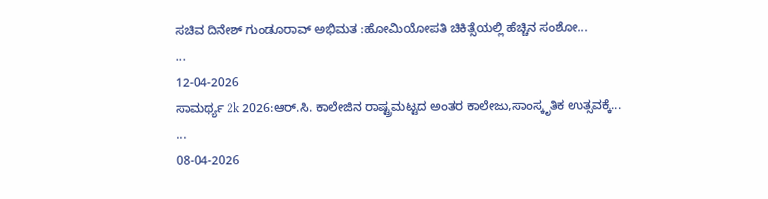ಸಚಿವ ದಿನೇಶ್ ಗುಂಡೂರಾವ್ ಅಭಿಮತ :ಹೋಮಿಯೋಪತಿ ಚಿಕಿತ್ಸೆಯಲ್ಲಿ ಹೆಚ್ಚಿನ ಸಂಶೋ...
...
12-04-2026
ಸಾಮರ್ಥ್ಯ 2k 2026:ಆರ್.ಸಿ. ಕಾಲೇಜಿನ ರಾಷ್ಟ್ರಮಟ್ಟದ ಅಂತರ ಕಾಲೇಜು,ಸಾಂಸ್ಕೃತಿಕ ಉತ್ಸವಕ್ಕೆ...
...
08-04-2026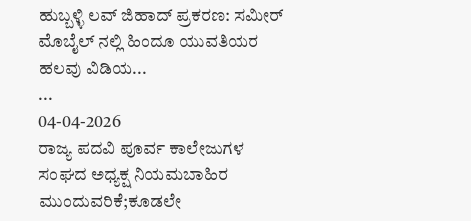ಹುಬ್ಬಳ್ಳಿ ಲವ್ ಜಿಹಾದ್ ಪ್ರಕರಣ: ಸಮೀರ್ ಮೊಬೈಲ್ ನಲ್ಲಿ ಹಿಂದೂ ಯುವತಿಯರ ಹಲವು ವಿಡಿಯ...
...
04-04-2026
ರಾಜ್ಯ ಪದವಿ ಪೂರ್ವ ಕಾಲೇಜುಗಳ ಸಂಘದ ಅಧ್ಯಕ್ಷ ನಿಯಮಬಾಹಿರ ಮುಂದುವರಿಕೆ;ಕೂಡಲೇ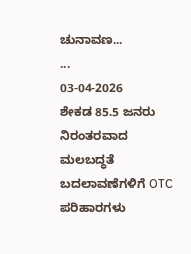ಚುನಾವಣ...
...
03-04-2026
ಶೇಕಡ 85.5 ಜನರು ನಿರಂತರವಾದ ಮಲಬದ್ಧತೆ ಬದಲಾವಣೆಗಳಿಗೆ OTC ಪರಿಹಾರಗಳು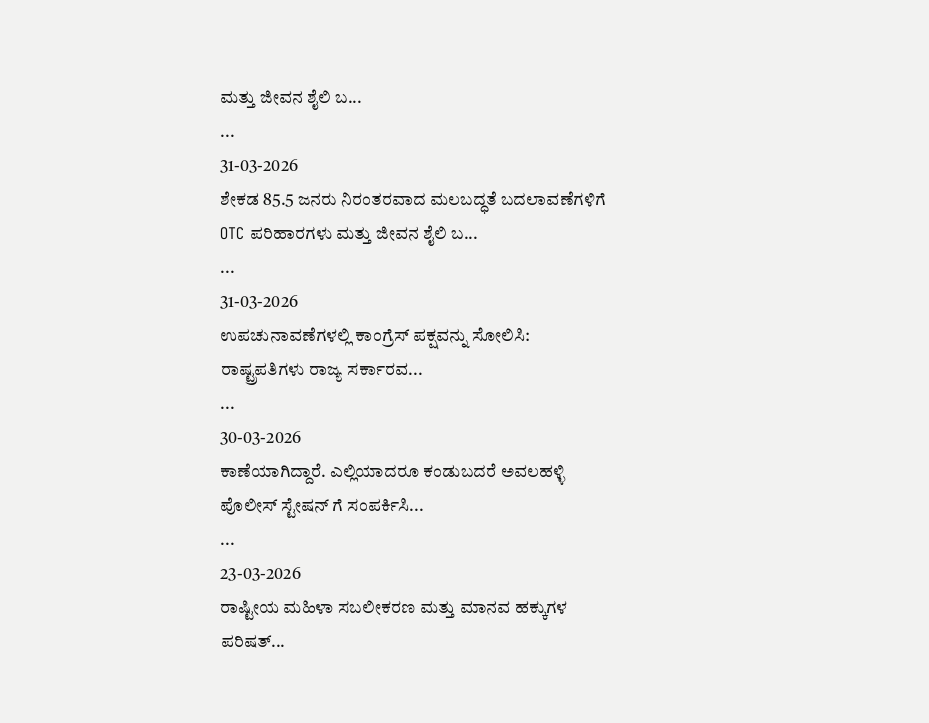ಮತ್ತು ಜೀವನ ಶೈಲಿ ಬ...
...
31-03-2026
ಶೇಕಡ 85.5 ಜನರು ನಿರಂತರವಾದ ಮಲಬದ್ಧತೆ ಬದಲಾವಣೆಗಳಿಗೆ OTC ಪರಿಹಾರಗಳು ಮತ್ತು ಜೀವನ ಶೈಲಿ ಬ...
...
31-03-2026
ಉಪಚುನಾವಣೆಗಳಲ್ಲಿ ಕಾಂಗ್ರೆಸ್ ಪಕ್ಷವನ್ನು ಸೋಲಿಸಿ: ರಾಷ್ಟ್ರಪತಿಗಳು ರಾಜ್ಯ ಸರ್ಕಾರವ...
...
30-03-2026
ಕಾಣೆಯಾಗಿದ್ದಾರೆ. ಎಲ್ಲಿಯಾದರೂ ಕಂಡುಬದರೆ ಅವಲಹಳ್ಳಿ ಪೊಲೀಸ್ ಸ್ಟೇಷನ್ ಗೆ ಸಂಪರ್ಕಿಸಿ...
...
23-03-2026
ರಾಷ್ಟೀಯ ಮಹಿಳಾ ಸಬಲೀಕರಣ ಮತ್ತು ಮಾನವ ಹಕ್ಕುಗಳ ಪರಿಷತ್...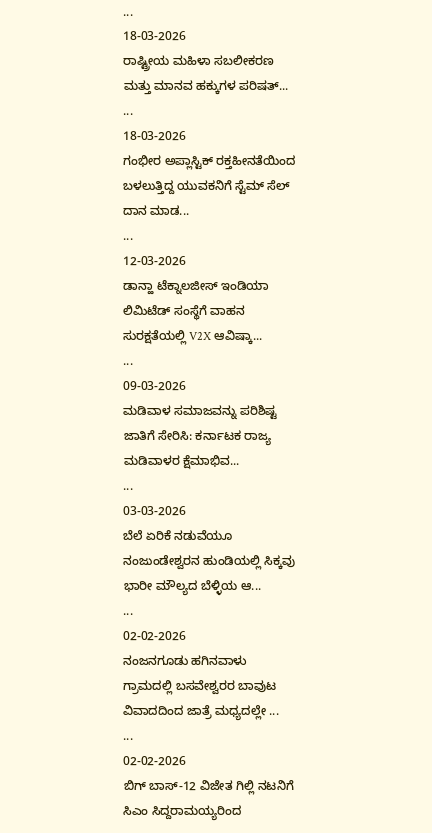...
18-03-2026
ರಾಷ್ಟ್ರೀಯ ಮಹಿಳಾ ಸಬಲೀಕರಣ ಮತ್ತು ಮಾನವ ಹಕ್ಕುಗಳ ಪರಿಷತ್...
...
18-03-2026
ಗಂಭೀರ ಅಪ್ಲಾಸ್ಟಿಕ್ ರಕ್ತಹೀನತೆಯಿಂದ ಬಳಲುತ್ತಿದ್ದ ಯುವಕನಿಗೆ ಸ್ಟೆಮ್ ಸೆಲ್ ದಾನ ಮಾಡ...
...
12-03-2026
ಡಾನ್ಹಾ ಟೆಕ್ನಾಲಜೀಸ್ ಇಂಡಿಯಾ ಲಿಮಿಟೆಡ್ ಸಂಸ್ಥೆಗೆ ವಾಹನ ಸುರಕ್ಷತೆಯಲ್ಲಿ V2X ಆವಿಷ್ಕಾ...
...
09-03-2026
ಮಡಿವಾಳ ಸಮಾಜವನ್ನು ಪರಿಶಿಷ್ಟ ಜಾತಿಗೆ ಸೇರಿಸಿ: ಕರ್ನಾಟಕ ರಾಜ್ಯ ಮಡಿವಾಳರ ಕ್ಷೆಮಾಭಿವ...
...
03-03-2026
ಬೆಲೆ ಏರಿಕೆ ನಡುವೆಯೂ ನಂಜುಂಡೇಶ್ವರನ ಹುಂಡಿಯಲ್ಲಿ ಸಿಕ್ಕವು ಭಾರೀ ಮೌಲ್ಯದ ಬೆಳ್ಳಿಯ ಆ...
...
02-02-2026
ನಂಜನಗೂಡು ಹಗಿನವಾಳು ಗ್ರಾಮದಲ್ಲಿ ಬಸವೇಶ್ವರರ ಬಾವುಟ ವಿವಾದದಿಂದ ಜಾತ್ರೆ ಮಧ್ಯದಲ್ಲೇ ...
...
02-02-2026
ಬಿಗ್ ಬಾಸ್-12 ವಿಜೇತ ಗಿಲ್ಲಿ ನಟನಿಗೆ ಸಿಎಂ ಸಿದ್ದರಾಮಯ್ಯರಿಂದ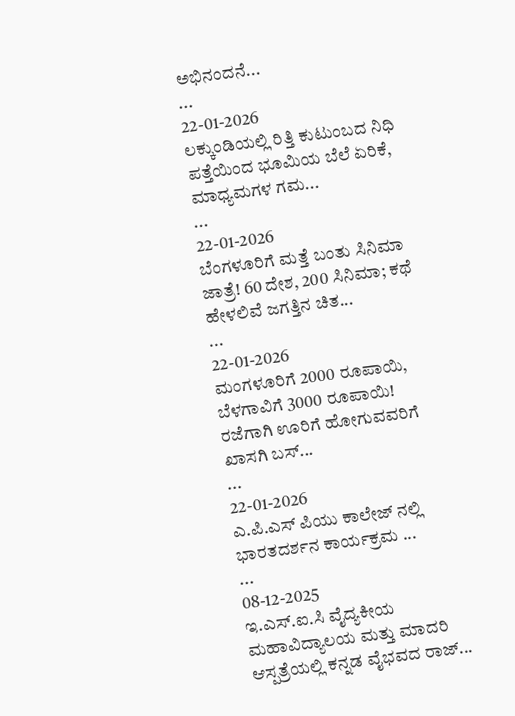ಅಭಿನಂದನೆ...
...
22-01-2026
ಲಕ್ಕುಂಡಿಯಲ್ಲಿ ರಿತ್ತಿ ಕುಟುಂಬದ ನಿಧಿ ಪತ್ತೆಯಿಂದ ಭೂಮಿಯ ಬೆಲೆ ಏರಿಕೆ, ಮಾಧ್ಯಮಗಳ ಗಮ...
...
22-01-2026
ಬೆಂಗಳೂರಿಗೆ ಮತ್ತೆ ಬಂತು ಸಿನಿಮಾ ಜಾತ್ರೆ! 60 ದೇಶ, 200 ಸಿನಿಮಾ; ಕಥೆ ಹೇಳಲಿವೆ ಜಗತ್ತಿನ ಚಿತ...
...
22-01-2026
ಮಂಗಳೂರಿಗೆ 2000 ರೂಪಾಯಿ, ಬೆಳಗಾವಿಗೆ 3000 ರೂಪಾಯಿ! ರಜೆಗಾಗಿ ಊರಿಗೆ ಹೋಗುವವರಿಗೆ ಖಾಸಗಿ ಬಸ್...
...
22-01-2026
ಎ.ಪಿ.ಎಸ್ ಪಿಯು ಕಾಲೇಜ್ ನಲ್ಲಿ ಭಾರತದರ್ಶನ ಕಾರ್ಯಕ್ರಮ ...
...
08-12-2025
ಇ.ಎಸ್.ಐ.ಸಿ ವೈದ್ಯಕೀಯ ಮಹಾವಿದ್ಯಾಲಯ ಮತ್ತು ಮಾದರಿ ಆಸ್ಪತ್ರೆಯಲ್ಲಿ ಕನ್ನಡ ವೈಭವದ ರಾಜ್...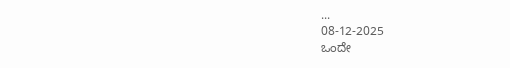...
08-12-2025
ಒಂದೇ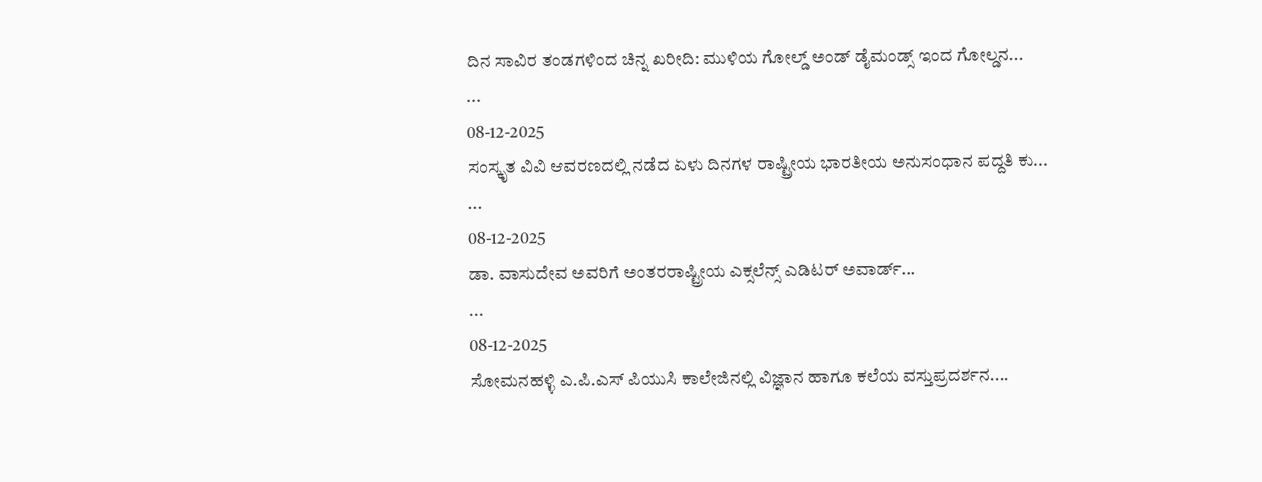ದಿನ ಸಾವಿರ ತಂಡಗಳಿಂದ ಚಿನ್ನ ಖರೀದಿ: ಮುಳಿಯ ಗೋಲ್ಡ್ ಅಂಡ್ ಡೈಮಂಡ್ಸ್ ಇಂದ ಗೋಲ್ಡನ...
...
08-12-2025
ಸಂಸ್ಕೃತ ವಿವಿ ಆವರಣದಲ್ಲಿ ನಡೆದ ಏಳು ದಿನಗಳ ರಾಷ್ಟ್ರೀಯ ಭಾರತೀಯ ಅನುಸಂಧಾನ ಪದ್ದತಿ ಕು...
...
08-12-2025
ಡಾ. ವಾಸುದೇವ ಅವರಿಗೆ ಅಂತರರಾಷ್ಟ್ರೀಯ ಎಕ್ಸಲೆನ್ಸ್ ಎಡಿಟರ್ ಅವಾರ್ಡ್...
...
08-12-2025
ಸೋಮನಹಳ್ಳಿ ಎ.ಪಿ.ಎಸ್ ಪಿಯುಸಿ ಕಾಲೇಜಿನಲ್ಲಿ ವಿಜ್ಞಾನ ಹಾಗೂ ಕಲೆಯ ವಸ್ತುಪ್ರದರ್ಶನ....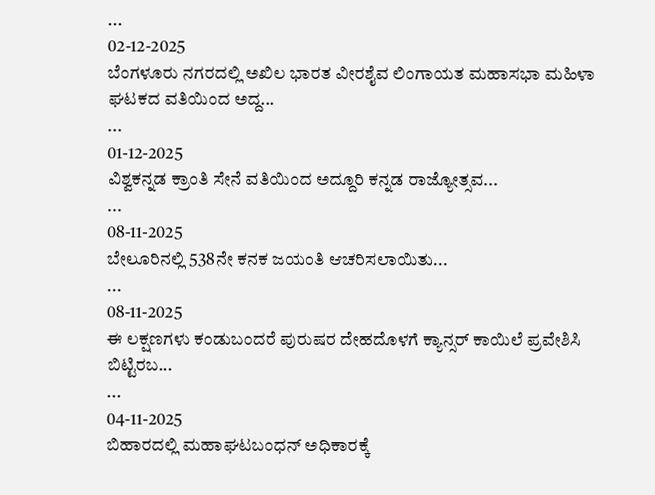...
02-12-2025
ಬೆಂಗಳೂರು ನಗರದಲ್ಲಿ ಅಖಿಲ ಭಾರತ ವೀರಶೈವ ಲಿಂಗಾಯತ ಮಹಾಸಭಾ ಮಹಿಳಾ ಘಟಕದ ವತಿಯಿಂದ ಅದ್ದ...
...
01-12-2025
ವಿಶ್ವಕನ್ನಡ ಕ್ರಾಂತಿ ಸೇನೆ ವತಿಯಿಂದ ಅದ್ದೂರಿ ಕನ್ನಡ ರಾಜ್ಯೋತ್ಸವ...
...
08-11-2025
ಬೇಲೂರಿನಲ್ಲಿ 538ನೇ ಕನಕ ಜಯಂತಿ ಆಚರಿಸಲಾಯಿತು...
...
08-11-2025
ಈ ಲಕ್ಷಣಗಳು ಕಂಡುಬಂದರೆ ಪುರುಷರ ದೇಹದೊಳಗೆ ಕ್ಯಾನ್ಸರ್ ಕಾಯಿಲೆ ಪ್ರವೇಶಿಸಿ ಬಿಟ್ಟಿರಬ...
...
04-11-2025
ಬಿಹಾರದಲ್ಲಿ ಮಹಾಘಟಬಂಧನ್ ಅಧಿಕಾರಕ್ಕೆ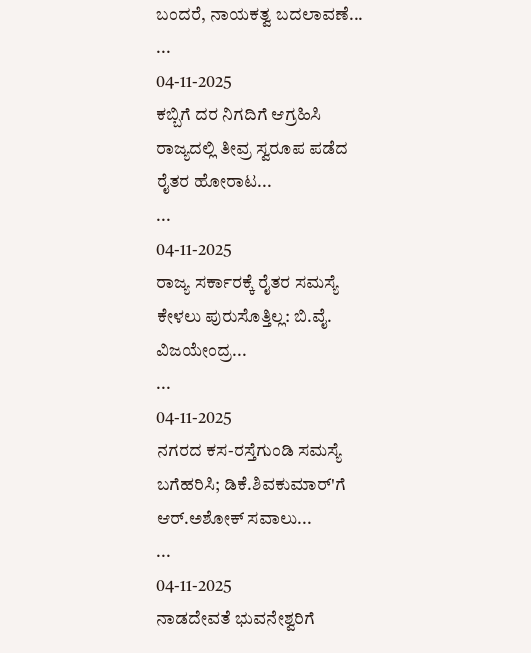ಬಂದರೆ, ನಾಯಕತ್ವ ಬದಲಾವಣೆ...
...
04-11-2025
ಕಬ್ಬಿಗೆ ದರ ನಿಗದಿಗೆ ಆಗ್ರಹಿಸಿ ರಾಜ್ಯದಲ್ಲಿ ತೀವ್ರ ಸ್ವರೂಪ ಪಡೆದ ರೈತರ ಹೋರಾಟ...
...
04-11-2025
ರಾಜ್ಯ ಸರ್ಕಾರಕ್ಕೆ ರೈತರ ಸಮಸ್ಯೆ ಕೇಳಲು ಪುರುಸೊತ್ತಿಲ್ಲ: ಬಿ.ವೈ. ವಿಜಯೇಂದ್ರ...
...
04-11-2025
ನಗರದ ಕಸ-ರಸ್ತೆಗುಂಡಿ ಸಮಸ್ಯೆ ಬಗೆಹರಿಸಿ; ಡಿಕೆ.ಶಿವಕುಮಾರ್'ಗೆ ಆರ್.ಅಶೋಕ್ ಸವಾಲು...
...
04-11-2025
ನಾಡದೇವತೆ ಭುವನೇಶ್ವರಿಗೆ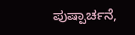ಪುಷ್ಪಾರ್ಚನೆ,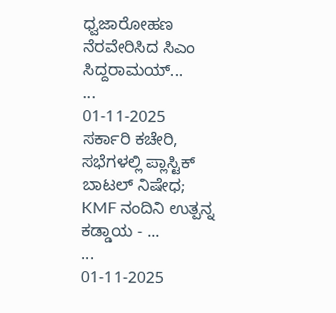ಧ್ವಜಾರೋಹಣ ನೆರವೇರಿಸಿದ ಸಿಎಂ ಸಿದ್ದರಾಮಯ್...
...
01-11-2025
ಸರ್ಕಾರಿ ಕಚೇರಿ, ಸಭೆಗಳಲ್ಲಿ ಪ್ಲಾಸ್ಟಿಕ್ ಬಾಟಲ್ ನಿಷೇಧ; KMF ನಂದಿನಿ ಉತ್ಪನ್ನ ಕಡ್ಡಾಯ - ...
...
01-11-2025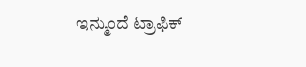ಇನ್ಮುಂದೆ ಟ್ರಾಫಿಕ್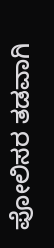ಪೋಲಿಸರ ತಡವಾಗಿ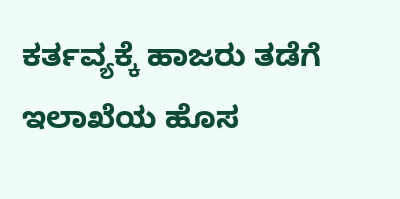ಕರ್ತವ್ಯಕ್ಕೆ ಹಾಜರು ತಡೆಗೆ ಇಲಾಖೆಯ ಹೊಸ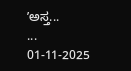ʼಅಸ್ತ...
...
01-11-2025